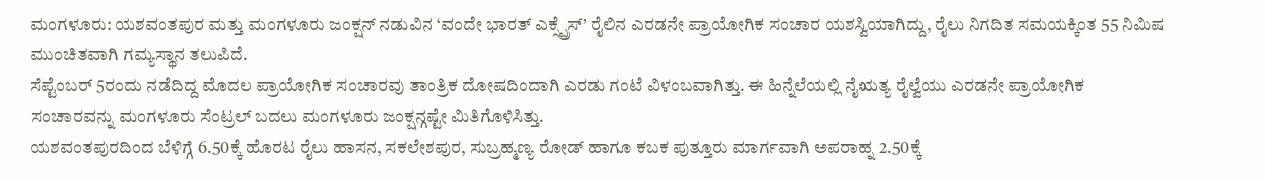ಮಂಗಳೂರು: ಯಶವಂತಪುರ ಮತ್ತು ಮಂಗಳೂರು ಜಂಕ್ಷನ್ ನಡುವಿನ ‘ವಂದೇ ಭಾರತ್ ಎಕ್ಸ್ಪ್ರೆಸ್’ ರೈಲಿನ ಎರಡನೇ ಪ್ರಾಯೋಗಿಕ ಸಂಚಾರ ಯಶಸ್ವಿಯಾಗಿದ್ದು, ರೈಲು ನಿಗದಿತ ಸಮಯಕ್ಕಿಂತ 55 ನಿಮಿಷ ಮುಂಚಿತವಾಗಿ ಗಮ್ಯಸ್ಥಾನ ತಲುಪಿದೆ.
ಸೆಪ್ಟೆಂಬರ್ 5ರಂದು ನಡೆದಿದ್ದ ಮೊದಲ ಪ್ರಾಯೋಗಿಕ ಸಂಚಾರವು ತಾಂತ್ರಿಕ ದೋಷದಿಂದಾಗಿ ಎರಡು ಗಂಟೆ ವಿಳಂಬವಾಗಿತ್ತು. ಈ ಹಿನ್ನೆಲೆಯಲ್ಲಿ ನೈಋತ್ಯ ರೈಲ್ವೆಯು ಎರಡನೇ ಪ್ರಾಯೋಗಿಕ ಸಂಚಾರವನ್ನು ಮಂಗಳೂರು ಸೆಂಟ್ರಲ್ ಬದಲು ಮಂಗಳೂರು ಜಂಕ್ಷನ್ಗಷ್ಟೇ ಮಿತಿಗೊಳಿಸಿತ್ತು.
ಯಶವಂತಪುರದಿಂದ ಬೆಳಿಗ್ಗೆ 6.50ಕ್ಕೆ ಹೊರಟ ರೈಲು ಹಾಸನ, ಸಕಲೇಶಪುರ, ಸುಬ್ರಹ್ಮಣ್ಯ ರೋಡ್ ಹಾಗೂ ಕಬಕ ಪುತ್ತೂರು ಮಾರ್ಗವಾಗಿ ಅಪರಾಹ್ನ 2.50ಕ್ಕೆ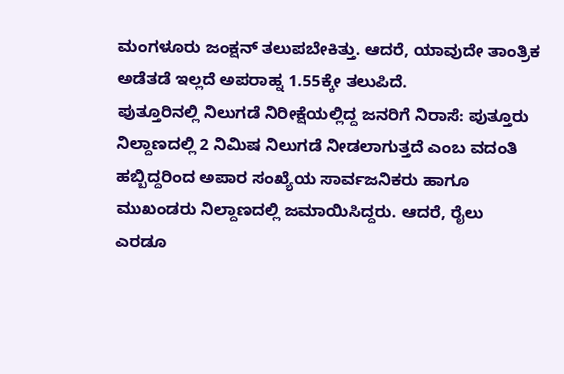ಮಂಗಳೂರು ಜಂಕ್ಷನ್ ತಲುಪಬೇಕಿತ್ತು. ಆದರೆ, ಯಾವುದೇ ತಾಂತ್ರಿಕ ಅಡೆತಡೆ ಇಲ್ಲದೆ ಅಪರಾಹ್ನ 1.55ಕ್ಕೇ ತಲುಪಿದೆ.
ಪುತ್ತೂರಿನಲ್ಲಿ ನಿಲುಗಡೆ ನಿರೀಕ್ಷೆಯಲ್ಲಿದ್ದ ಜನರಿಗೆ ನಿರಾಸೆ: ಪುತ್ತೂರು ನಿಲ್ದಾಣದಲ್ಲಿ 2 ನಿಮಿಷ ನಿಲುಗಡೆ ನೀಡಲಾಗುತ್ತದೆ ಎಂಬ ವದಂತಿ ಹಬ್ಬಿದ್ದರಿಂದ ಅಪಾರ ಸಂಖ್ಯೆಯ ಸಾರ್ವಜನಿಕರು ಹಾಗೂ ಮುಖಂಡರು ನಿಲ್ದಾಣದಲ್ಲಿ ಜಮಾಯಿಸಿದ್ದರು. ಆದರೆ, ರೈಲು ಎರಡೂ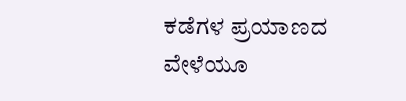ಕಡೆಗಳ ಪ್ರಯಾಣದ ವೇಳೆಯೂ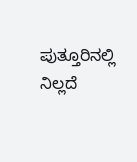ಪುತ್ತೂರಿನಲ್ಲಿ ನಿಲ್ಲದೆ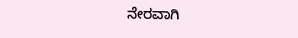ನೇರವಾಗಿ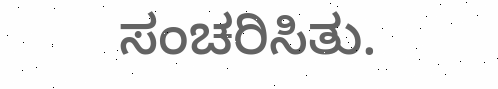ಸಂಚರಿಸಿತು.